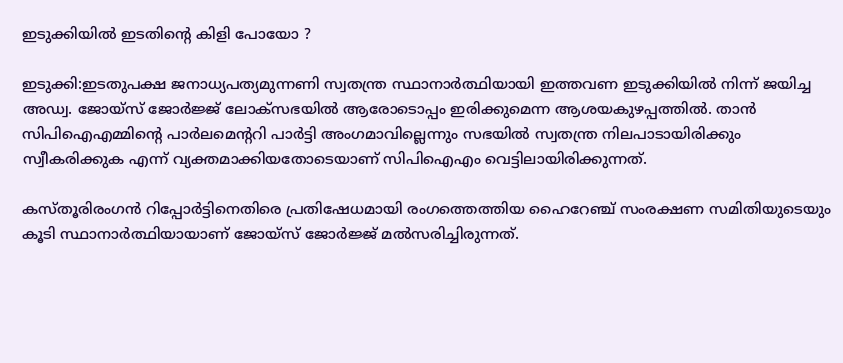ഇടുക്കിയില്‍ ഇടതിന്റെ കിളി പോയോ ?

ഇടുക്കി:ഇടതുപക്ഷ ജനാധ്യപത്യമുന്നണി സ്വതന്ത്ര സ്ഥാനാര്‍ത്ഥിയായി ഇത്തവണ ഇടുക്കിയില്‍ നിന്ന് ജയിച്ച അഡ്വ. ജോയ്‌സ് ജോര്‍ജ്ജ് ലോക്‌സഭയില്‍ ആരോടൊപ്പം ഇരിക്കുമെന്ന ആശയകുഴപ്പത്തില്‍. താന്‍ സിപിഐഎമ്മിന്റെ പാര്‍ലമെന്ററി പാര്‍ട്ടി അംഗമാവില്ലെന്നും സഭയില്‍ സ്വതന്ത്ര നിലപാടായിരിക്കും സ്വീകരിക്കുക എന്ന് വ്യക്തമാക്കിയതോടെയാണ് സിപിഐഎം വെട്ടിലായിരിക്കുന്നത്.

കസ്തൂരിരംഗന്‍ റിപ്പോര്‍ട്ടിനെതിരെ പ്രതിഷേധമായി രംഗത്തെത്തിയ ഹൈറേഞ്ച് സംരക്ഷണ സമിതിയുടെയും കൂടി സ്ഥാനാര്‍ത്ഥിയായാണ് ജോയ്‌സ് ജോര്‍ജ്ജ് മല്‍സരിച്ചിരുന്നത്.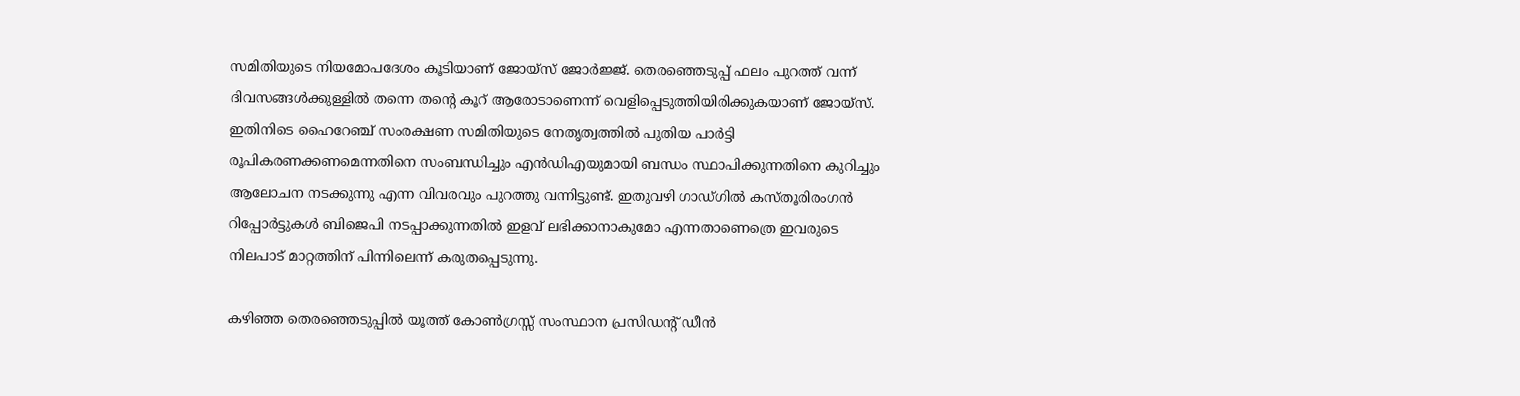സമിതിയുടെ നിയമോപദേശം കൂടിയാണ് ജോയ്‌സ് ജോര്‍ജ്ജ്. തെരഞ്ഞെടുപ്പ് ഫലം പുറത്ത് വന്ന് ദിവസങ്ങള്‍ക്കുള്ളില്‍ തന്നെ തന്റെ കൂറ് ആരോടാണെന്ന് വെളിപ്പെടുത്തിയിരിക്കുകയാണ് ജോയ്‌സ്. ഇതിനിടെ ഹൈറേഞ്ച് സംരക്ഷണ സമിതിയുടെ നേതൃത്വത്തില്‍ പുതിയ പാര്‍ട്ടി രൂപികരണക്കണമെന്നതിനെ സംബന്ധിച്ചും എന്‍ഡിഎയുമായി ബന്ധം സ്ഥാപിക്കുന്നതിനെ കുറിച്ചും ആലോചന നടക്കുന്നു എന്ന വിവരവും പുറത്തു വന്നിട്ടുണ്ട്. ഇതുവഴി ഗാഡ്ഗില്‍ കസ്തൂരിരംഗന്‍ റിപ്പോര്‍ട്ടുകള്‍ ബിജെപി നടപ്പാക്കുന്നതില്‍ ഇളവ് ലഭിക്കാനാകുമോ എന്നതാണെത്രെ ഇവരുടെ നിലപാട് മാറ്റത്തിന് പിന്നിലെന്ന് കരുതപ്പെടുന്നു.

കഴിഞ്ഞ തെരഞ്ഞെടുപ്പില്‍ യൂത്ത് കോണ്‍ഗ്രസ്സ് സംസ്ഥാന പ്രസിഡന്റ് ഡീന്‍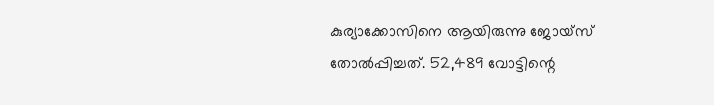കുര്യാക്കോസിനെ ആയിരുന്നു ജോയ്‌സ് തോല്‍പ്പിച്ചത്. 52,489 വോട്ടിന്റെ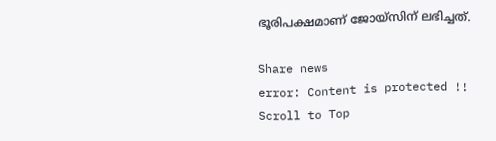ഭൂരിപക്ഷമാണ് ജോയ്‌സിന് ലഭിച്ചത്.

Share news
error: Content is protected !!
Scroll to Top